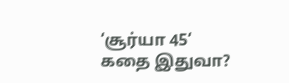‘சூர்யா 45‘ கதை இதுவா?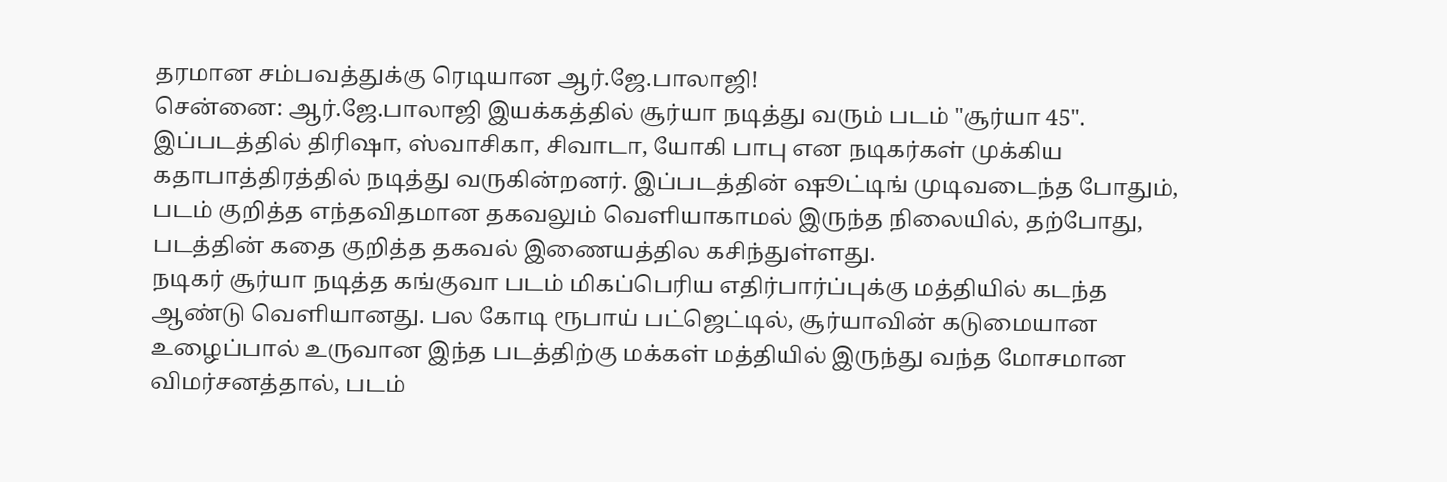தரமான சம்பவத்துக்கு ரெடியான ஆர்.ஜே.பாலாஜி!
சென்னை: ஆர்.ஜே.பாலாஜி இயக்கத்தில் சூர்யா நடித்து வரும் படம் "சூர்யா 45". இப்படத்தில் திரிஷா, ஸ்வாசிகா, சிவாடா, யோகி பாபு என நடிகர்கள் முக்கிய கதாபாத்திரத்தில் நடித்து வருகின்றனர். இப்படத்தின் ஷூட்டிங் முடிவடைந்த போதும், படம் குறித்த எந்தவிதமான தகவலும் வெளியாகாமல் இருந்த நிலையில், தற்போது, படத்தின் கதை குறித்த தகவல் இணையத்தில கசிந்துள்ளது.
நடிகர் சூர்யா நடித்த கங்குவா படம் மிகப்பெரிய எதிர்பார்ப்புக்கு மத்தியில் கடந்த ஆண்டு வெளியானது. பல கோடி ரூபாய் பட்ஜெட்டில், சூர்யாவின் கடுமையான உழைப்பால் உருவான இந்த படத்திற்கு மக்கள் மத்தியில் இருந்து வந்த மோசமான விமர்சனத்தால், படம்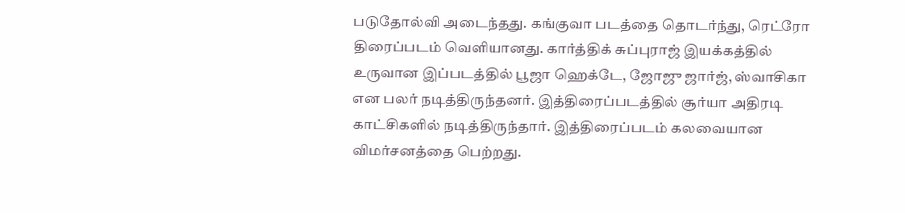படுதோல்வி அடைந்தது. கங்குவா படத்தை தொடர்ந்து, ரெட்ரோ திரைப்படம் வெளியானது. கார்த்திக் சுப்புராஜ் இயக்கத்தில் உருவான இப்படத்தில் பூஜா ஹெக்டே, ஜோஜு ஜார்ஜ், ஸ்வாசிகா என பலர் நடித்திருந்தனர். இத்திரைப்படத்தில் சூர்யா அதிரடி காட்சிகளில் நடித்திருந்தார். இத்திரைப்படம் கலவையான விமர்சனத்தை பெற்றது.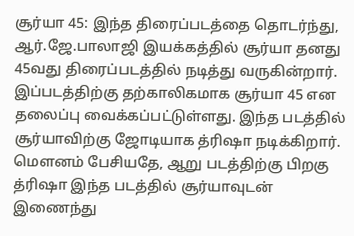சூர்யா 45: இந்த திரைப்படத்தை தொடர்ந்து, ஆர்.ஜே.பாலாஜி இயக்கத்தில் சூர்யா தனது 45வது திரைப்படத்தில் நடித்து வருகின்றார். இப்படத்திற்கு தற்காலிகமாக சூர்யா 45 என தலைப்பு வைக்கப்பட்டுள்ளது. இந்த படத்தில் சூர்யாவிற்கு ஜோடியாக த்ரிஷா நடிக்கிறார். மௌனம் பேசியதே, ஆறு படத்திற்கு பிறகு த்ரிஷா இந்த படத்தில் சூர்யாவுடன் இணைந்து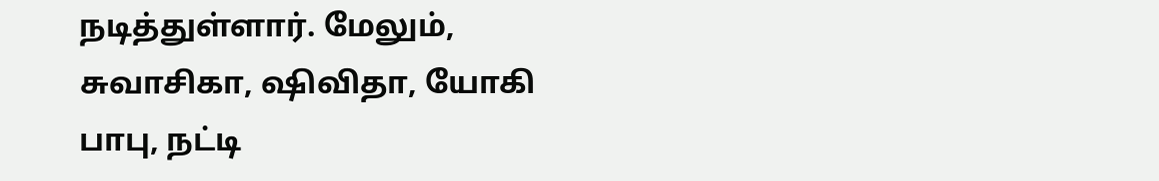நடித்துள்ளார். மேலும், சுவாசிகா, ஷிவிதா, யோகி பாபு, நட்டி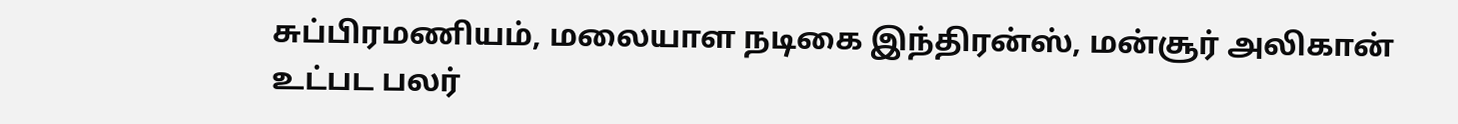சுப்பிரமணியம், மலையாள நடிகை இந்திரன்ஸ், மன்சூர் அலிகான் உட்பட பலர்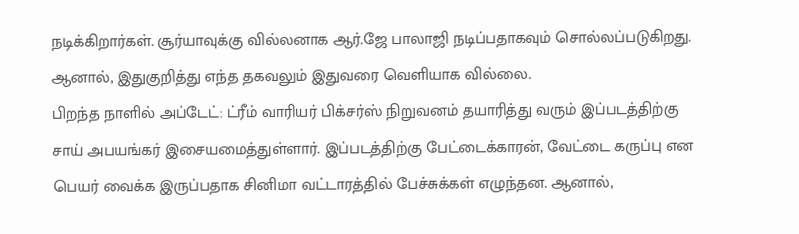நடிக்கிறார்கள். சூர்யாவுக்கு வில்லனாக ஆர்.ஜே பாலாஜி நடிப்பதாகவும் சொல்லப்படுகிறது. ஆனால், இதுகுறித்து எந்த தகவலும் இதுவரை வெளியாக வில்லை.
பிறந்த நாளில் அப்டேட்: ட்ரீம் வாரியர் பிக்சர்ஸ் நிறுவனம் தயாரித்து வரும் இப்படத்திற்கு சாய் அபயங்கர் இசையமைத்துள்ளார். இப்படத்திற்கு பேட்டைக்காரன், வேட்டை கருப்பு என பெயர் வைக்க இருப்பதாக சினிமா வட்டாரத்தில் பேச்சுக்கள் எழுந்தன. ஆனால்,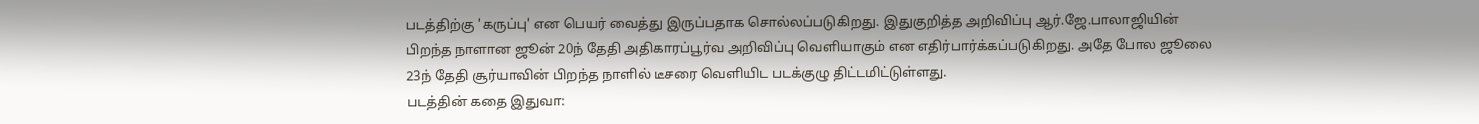படத்திற்கு 'கருப்பு' என பெயர் வைத்து இருப்பதாக சொல்லப்படுகிறது. இதுகுறித்த அறிவிப்பு ஆர்.ஜே.பாலாஜியின் பிறந்த நாளான ஜூன் 20ந் தேதி அதிகாரப்பூர்வ அறிவிப்பு வெளியாகும் என எதிர்பார்க்கப்படுகிறது. அதே போல ஜூலை 23ந் தேதி சூர்யாவின் பிறந்த நாளில் டீசரை வெளியிட படக்குழு திட்டமிட்டுள்ளது.
படத்தின் கதை இதுவா: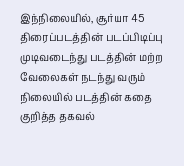இந்நிலையில், சூர்யா 45 திரைப்படத்தின் படப்பிடிப்பு முடிவடைந்து படத்தின் மற்ற வேலைகள் நடந்து வரும் நிலையில் படத்தின் கதை குறித்த தகவல்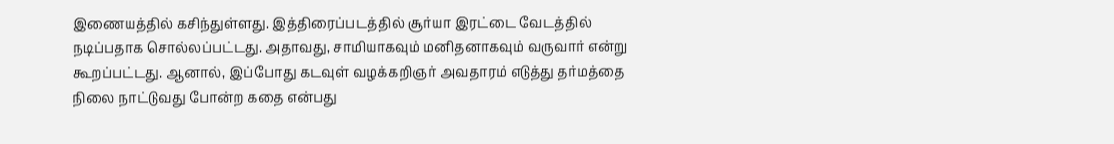இணையத்தில் கசிந்துள்ளது. இத்திரைப்படத்தில் சூர்யா இரட்டை வேடத்தில் நடிப்பதாக சொல்லப்பட்டது. அதாவது, சாமியாகவும் மனிதனாகவும் வருவார் என்று கூறப்பட்டது. ஆனால், இப்போது கடவுள் வழக்கறிஞர் அவதாரம் எடுத்து தர்மத்தை நிலை நாட்டுவது போன்ற கதை என்பது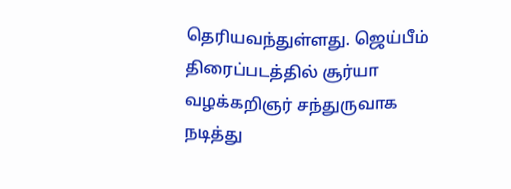தெரியவந்துள்ளது. ஜெய்பீம் திரைப்படத்தில் சூர்யா வழக்கறிஞர் சந்துருவாக நடித்து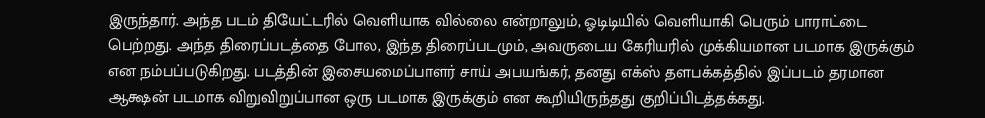இருந்தார். அந்த படம் தியேட்டரில் வெளியாக வில்லை என்றாலும், ஓடிடியில் வெளியாகி பெரும் பாராட்டை பெற்றது. அந்த திரைப்படத்தை போல, இந்த திரைப்படமும், அவருடைய கேரியரில் முக்கியமான படமாக இருக்கும் என நம்பப்படுகிறது. படத்தின் இசையமைப்பாளர் சாய் அபயங்கர், தனது எக்ஸ் தளபக்கத்தில் இப்படம் தரமான ஆக்ஷன் படமாக விறுவிறுப்பான ஒரு படமாக இருக்கும் என கூறியிருந்தது குறிப்பிடத்தக்கது.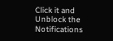Click it and Unblock the Notifications